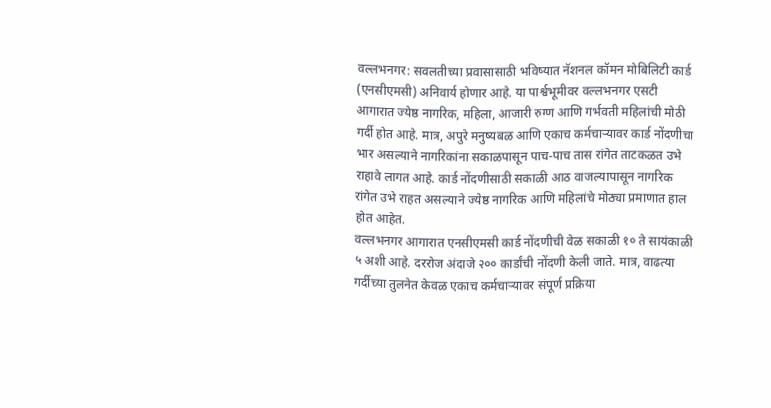वल्लभनगर: सवलतीच्या प्रवासासाठी भविष्यात नॅशनल कॉमन मोबिलिटी कार्ड (एनसीएमसी) अनिवार्य होणार आहे. या पार्श्वभूमीवर वल्लभनगर एसटी आगारात ज्येष्ठ नागरिक, महिला, आजारी रुग्ण आणि गर्भवती महिलांची मोठी गर्दी होत आहे. मात्र, अपुरे मनुष्यबळ आणि एकाच कर्मचाऱ्यावर कार्ड नोंदणीचा भार असल्याने नागरिकांना सकाळपासून पाच-पाच तास रांगेत ताटकळत उभे राहावे लागत आहे. कार्ड नोंदणीसाठी सकाळी आठ वाजल्यापासून नागरिक रांगेत उभे राहत असल्याने ज्येष्ठ नागरिक आणि महिलांचे मोठ्या प्रमाणात हाल होत आहेत.
वल्लभनगर आगारात एनसीएमसी कार्ड नोंदणीची वेळ सकाळी १० ते सायंकाळी ५ अशी आहे. दररोज अंदाजे २०० कार्डांची नोंदणी केली जाते. मात्र, वाढत्या गर्दीच्या तुलनेत केवळ एकाच कर्मचाऱ्यावर संपूर्ण प्रक्रिया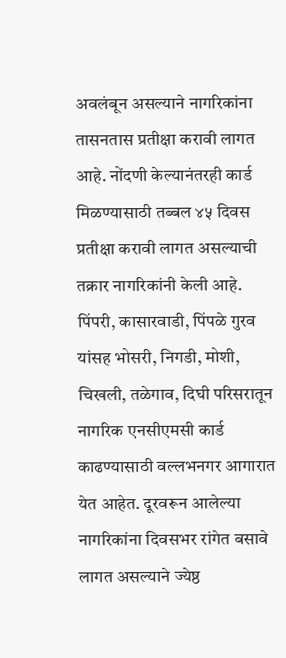अवलंबून असल्याने नागरिकांना तासनतास प्रतीक्षा करावी लागत आहे. नोंदणी केल्यानंतरही कार्ड मिळण्यासाठी तब्बल ४५ दिवस प्रतीक्षा करावी लागत असल्याची तक्रार नागरिकांनी केली आहे.
पिंपरी, कासारवाडी, पिंपळे गुरव यांसह भोसरी, निगडी, मोशी, चिखली, तळेगाव, दिघी परिसरातून नागरिक एनसीएमसी कार्ड काढण्यासाठी वल्लभनगर आगारात येत आहेत. दूरवरून आलेल्या नागरिकांना दिवसभर रांगेत बसावे लागत असल्याने ज्येष्ठ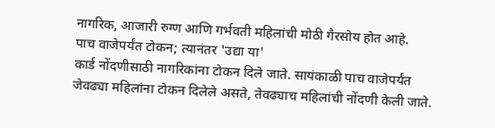नागरिक, आजारी रुग्ण आणि गर्भवती महिलांची मोठी गैरसोय होत आहे.
पाच वाजेपर्यंत टोकन; त्यानंतर 'उद्या या'
कार्ड नोंदणीसाठी नागरिकांना टोकन दिले जाते. सायंकाळी पाच वाजेपर्यंत जेवढ्या महिलांना टोकन दिलेले असते, तेवढ्याच महिलांची नोंदणी केली जाते.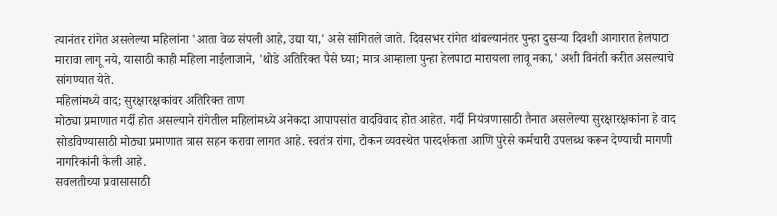त्यानंतर रांगेत असलेल्या महिलांना 'आता वेळ संपली आहे, उद्या या,' असे सांगितले जाते. दिवसभर रांगेत थांबल्यानंतर पुन्हा दुसऱ्या दिवशी आगारात हेलपाटा मारावा लागू नये, यासाठी काही महिला नाईलाजाने, 'थोडे अतिरिक्त पैसे घ्या; मात्र आम्हाला पुन्हा हेलपाटा मारायला लावू नका,' अशी विनंती करीत असल्याचे सांगण्यात येते.
महिलांमध्ये वाद; सुरक्षारक्षकांवर अतिरिक्त ताण
मोठ्या प्रमाणात गर्दी होत असल्याने रांगेतील महिलांमध्ये अनेकदा आपापसांत वादविवाद होत आहेत. गर्दी नियंत्रणासाठी तैनात असलेल्या सुरक्षारक्षकांना हे वाद सोडविण्यासाठी मोठ्या प्रमाणात त्रास सहन करावा लागत आहे. स्वतंत्र रांगा, टोकन व्यवस्थेत पारदर्शकता आणि पुरेसे कर्मचारी उपलब्ध करून देण्याची मागणी नागरिकांनी केली आहे.
सवलतीच्या प्रवासासाठी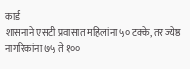कार्ड
शासनाने एसटी प्रवासात महिलांना ५० टक्के, तर ज्येष्ठ नागरिकांना ७५ ते १००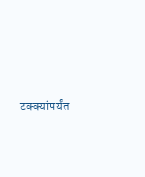टक्क्यांपर्यंत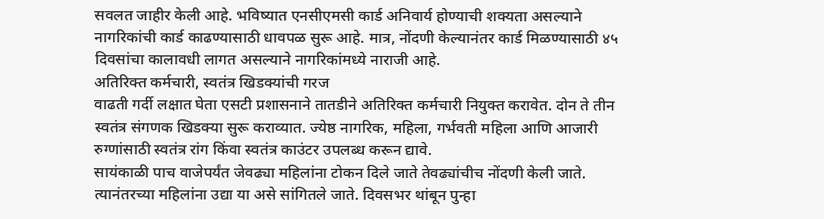सवलत जाहीर केली आहे. भविष्यात एनसीएमसी कार्ड अनिवार्य होण्याची शक्यता असल्याने नागरिकांची कार्ड काढण्यासाठी धावपळ सुरू आहे. मात्र, नोंदणी केल्यानंतर कार्ड मिळण्यासाठी ४५ दिवसांचा कालावधी लागत असल्याने नागरिकांमध्ये नाराजी आहे.
अतिरिक्त कर्मचारी, स्वतंत्र खिडक्यांची गरज
वाढती गर्दी लक्षात घेता एसटी प्रशासनाने तातडीने अतिरिक्त कर्मचारी नियुक्त करावेत. दोन ते तीन स्वतंत्र संगणक खिडक्या सुरू कराव्यात. ज्येष्ठ नागरिक, महिला, गर्भवती महिला आणि आजारी रुग्णांसाठी स्वतंत्र रांग किंवा स्वतंत्र काउंटर उपलब्ध करून द्यावे.
सायंकाळी पाच वाजेपर्यंत जेवढ्या महिलांना टोकन दिले जाते तेवढ्यांचीच नोंदणी केली जाते. त्यानंतरच्या महिलांना उद्या या असे सांगितले जाते. दिवसभर थांबून पुन्हा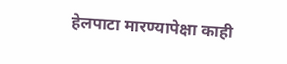हेलपाटा मारण्यापेक्षा काही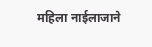महिला नाईलाजाने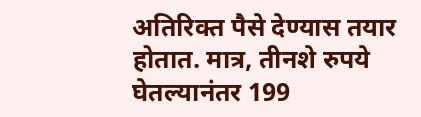अतिरिक्त पैसे देण्यास तयार होतात. मात्र, तीनशे रुपये घेतल्यानंतर 199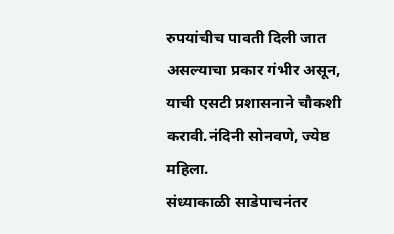रुपयांचीच पावती दिली जात असल्याचा प्रकार गंभीर असून, याची एसटी प्रशासनाने चौकशी करावी.नंदिनी सोनवणे, ज्येष्ठ महिला.
संध्याकाळी साडेपाचनंतर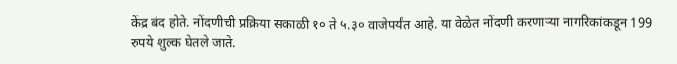केंद्र बंद होते. नोंदणीची प्रक्रिया सकाळी १० ते ५.३० वाजेपर्यंत आहे. या वेळेत नोंदणी करणाऱ्या नागरिकांकडून 199 रुपये शुल्क घेतले जाते.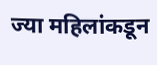ज्या महिलांकडून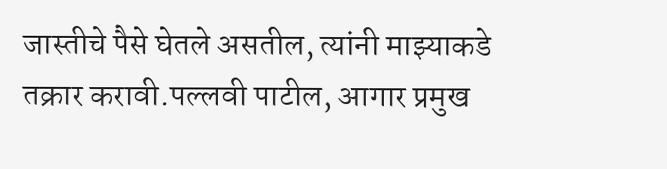जास्तीचे पैसे घेतले असतील, त्यांनी माझ्याकडे तक्रार करावी.पल्लवी पाटील, आगार प्रमुख